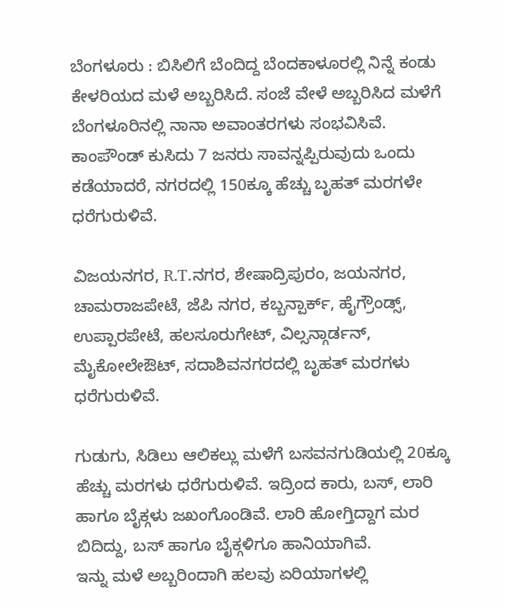ಬೆಂಗಳೂರು : ಬಿಸಿಲಿಗೆ ಬೆಂದಿದ್ದ ಬೆಂದಕಾಳೂರಲ್ಲಿ ನಿನ್ನೆ ಕಂಡು ಕೇಳರಿಯದ ಮಳೆ ಅಬ್ಬರಿಸಿದೆ. ಸಂಜೆ ವೇಳೆ ಅಬ್ಬರಿಸಿದ ಮಳೆಗೆ ಬೆಂಗಳೂರಿನಲ್ಲಿ ನಾನಾ ಅವಾಂತರಗಳು ಸಂಭವಿಸಿವೆ. ಕಾಂಪೌಂಡ್ ಕುಸಿದು 7 ಜನರು ಸಾವನ್ನಪ್ಪಿರುವುದು ಒಂದು ಕಡೆಯಾದರೆ, ನಗರದಲ್ಲಿ 150ಕ್ಕೂ ಹೆಚ್ಚು ಬೃಹತ್ ಮರಗಳೇ ಧರೆಗುರುಳಿವೆ.

ವಿಜಯನಗರ, R.T.ನಗರ, ಶೇಷಾದ್ರಿಪುರಂ, ಜಯನಗರ, ಚಾಮರಾಜಪೇಟೆ, ಜೆಪಿ ನಗರ, ಕಬ್ಬನ್ಪಾರ್ಕ್, ಹೈಗ್ರೌಂಡ್ಸ್, ಉಪ್ಪಾರಪೇಟೆ, ಹಲಸೂರುಗೇಟ್, ವಿಲ್ಸನ್ಗಾರ್ಡನ್, ಮೈಕೋಲೇಔಟ್, ಸದಾಶಿವನಗರದಲ್ಲಿ ಬೃಹತ್ ಮರಗಳು ಧರೆಗುರುಳಿವೆ.

ಗುಡುಗು, ಸಿಡಿಲು ಆಲಿಕಲ್ಲು ಮಳೆಗೆ ಬಸವನಗುಡಿಯಲ್ಲಿ 20ಕ್ಕೂ ಹೆಚ್ಚು ಮರಗಳು ಧರೆಗುರುಳಿವೆ. ಇದ್ರಿಂದ ಕಾರು, ಬಸ್, ಲಾರಿ ಹಾಗೂ ಬೈಕ್ಗಳು ಜಖಂಗೊಂಡಿವೆ. ಲಾರಿ ಹೋಗ್ತಿದ್ದಾಗ ಮರ ಬಿದಿದ್ದು, ಬಸ್ ಹಾಗೂ ಬೈಕ್ಗಳಿಗೂ ಹಾನಿಯಾಗಿವೆ.
ಇನ್ನು ಮಳೆ ಅಬ್ಬರಿಂದಾಗಿ ಹಲವು ಏರಿಯಾಗಳಲ್ಲಿ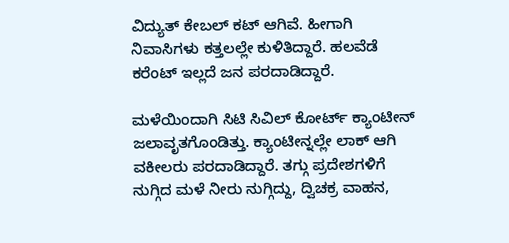ವಿದ್ಯುತ್ ಕೇಬಲ್ ಕಟ್ ಆಗಿವೆ. ಹೀಗಾಗಿ ನಿವಾಸಿಗಳು ಕತ್ತಲಲ್ಲೇ ಕುಳಿತಿದ್ದಾರೆ. ಹಲವೆಡೆ ಕರೆಂಟ್ ಇಲ್ಲದೆ ಜನ ಪರದಾಡಿದ್ದಾರೆ.

ಮಳೆಯಿಂದಾಗಿ ಸಿಟಿ ಸಿವಿಲ್ ಕೋರ್ಟ್ ಕ್ಯಾಂಟೀನ್ ಜಲಾವೃತಗೊಂಡಿತ್ತು. ಕ್ಯಾಂಟೀನ್ನಲ್ಲೇ ಲಾಕ್ ಆಗಿ ವಕೀಲರು ಪರದಾಡಿದ್ದಾರೆ. ತಗ್ಗು ಪ್ರದೇಶಗಳಿಗೆ ನುಗ್ಗಿದ ಮಳೆ ನೀರು ನುಗ್ಗಿದ್ದು, ದ್ವಿಚಕ್ರ ವಾಹನ,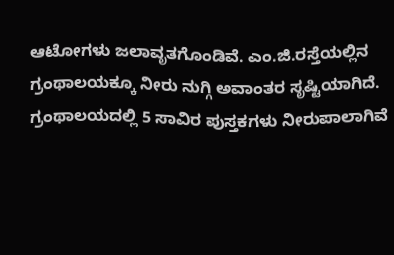ಆಟೋಗಳು ಜಲಾವೃತಗೊಂಡಿವೆ. ಎಂ.ಜಿ.ರಸ್ತೆಯಲ್ಲಿನ ಗ್ರಂಥಾಲಯಕ್ಕೂ ನೀರು ನುಗ್ಗಿ ಅವಾಂತರ ಸೃಷ್ಟಿಯಾಗಿದೆ. ಗ್ರಂಥಾಲಯದಲ್ಲಿ 5 ಸಾವಿರ ಪುಸ್ತಕಗಳು ನೀರುಪಾಲಾಗಿವೆ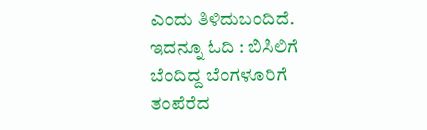ಎಂದು ತಿಳಿದುಬಂದಿದೆ.
ಇದನ್ನೂ ಓದಿ : ಬಿಸಿಲಿಗೆ ಬೆಂದಿದ್ದ ಬೆಂಗಳೂರಿಗೆ ತಂಪೆರೆದ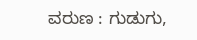ವರುಣ : ಗುಡುಗು,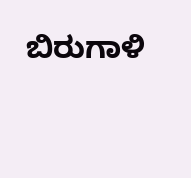ಬಿರುಗಾಳಿ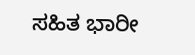ಸಹಿತ ಭಾರೀ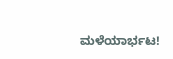ಮಳೆಯಾರ್ಭಟ!